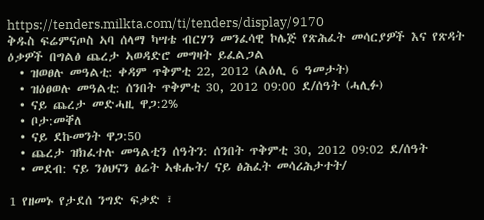https://tenders.milkta.com/ti/tenders/display/9170
ቅዱስ ፍሬምናጦስ ኣባ ሰላማ ካሣቴ ብርሃን መንፈሳዊ ኮሌጅ የጽሕፈት መሳርያዎች እና የጽዳት ዕቃዎች በግልፅ ጨረታ ኣወዳድሮ መግዛት ይፈልጋል
  • ዝወፀሉ መዓልቲ: ቀዳም ጥቅምቲ 22, 2012 (ልዕሊ 6 ዓመታት)
  • ዝዕፀወሉ መዓልቲ: ሰንበት ጥቅምቲ 30, 2012 09:00 ደ/ሰዓት (ሓሊፉ)
  • ናይ ጨረታ መድሓዚ ዋጋ:2%
  • ቦታ:መቐለ
  • ናይ ደኩመንት ዋጋ:50
  • ጨረታ ዝክፈተሉ መዓልቲን ሰዓትን: ሰንበት ጥቅምቲ 30, 2012 09:02 ደ/ሰዓት
  • መደብ: ናይ ንፅህናን ፅሬት ኣቁሑት/ ናይ ፅሕፈት መሳሪሕታተት/

1 የዘመኑ የታደሰ ንግድ ፍቃድ ፣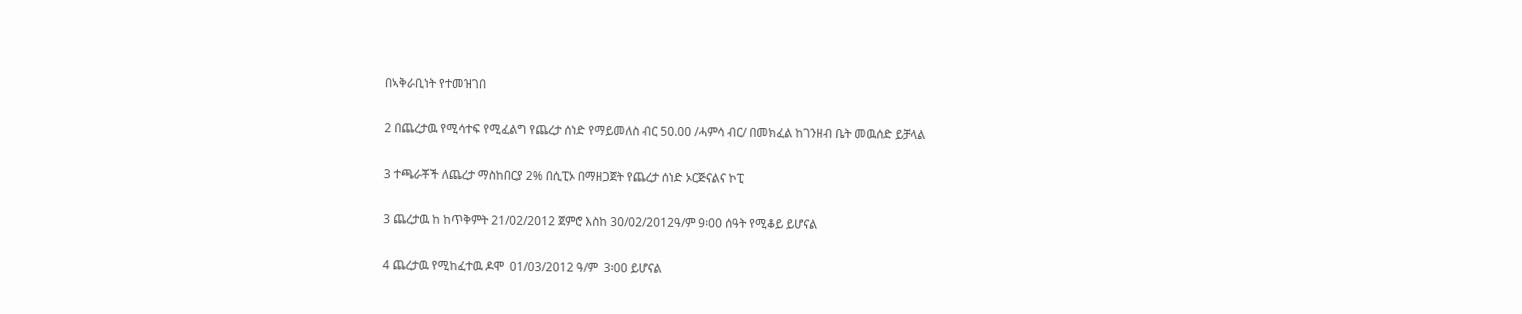በኣቅራቢነት የተመዝገበ

2 በጨረታዉ የሚሳተፍ የሚፈልግ የጨረታ ሰነድ የማይመለስ ብር 50.00 /ሓምሳ ብር/ በመክፈል ከገንዘብ ቤት መዉሰድ ይቻላል

3 ተጫራቾች ለጨረታ ማስከበርያ 2% በሲፒኦ በማዘጋጀት የጨረታ ሰነድ ኦርጅናልና ኮፒ

3 ጨረታዉ ከ ከጥቅምት 21/02/2012 ጀምሮ እስከ 30/02/2012ዓ/ም 9፡00 ሰዓት የሚቆይ ይሆናል

4 ጨረታዉ የሚከፈተዉ ዶሞ  01/03/2012 ዓ/ም  3፡00 ይሆናል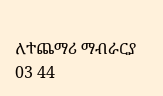ለተጨማሪ ማብራርያ 03 44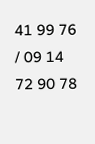41 99 76 / 09 14 72 90 78